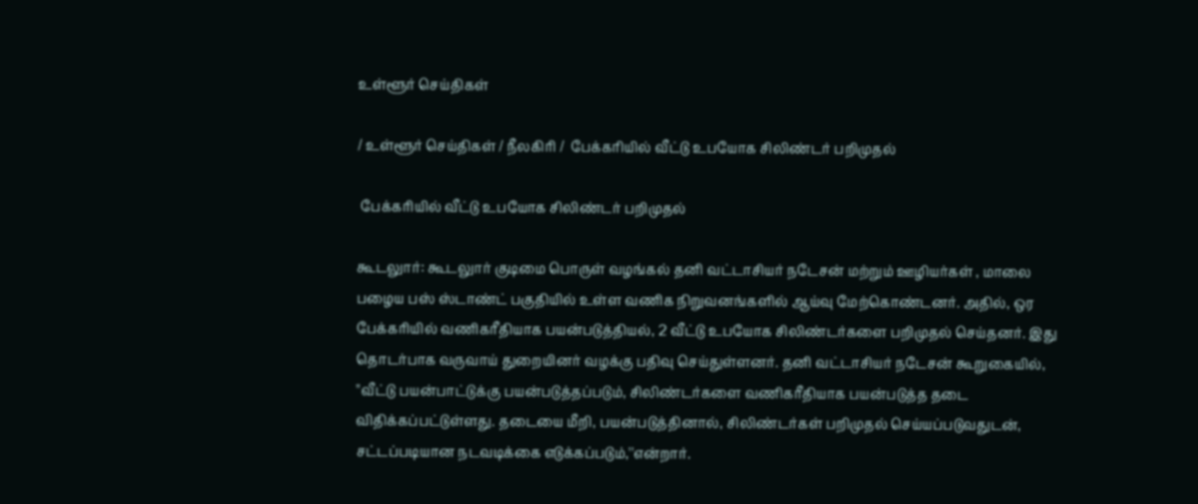உள்ளூர் செய்திகள்

/ உள்ளூர் செய்திகள் / நீலகிரி /  பேக்கரியில் வீட்டு உபயோக சிலிண்டர் பறிமுதல்

 பேக்கரியில் வீட்டு உபயோக சிலிண்டர் பறிமுதல்

கூடலுார்: கூடலுார் குடிமை பொருள் வழங்கல் தனி வட்டாசியர் நடேசன் மற்றும் ஊழியர்கள் , மாலை பழைய பஸ் ஸ்டாண்ட் பகுதியில் உள்ள வணிக நிறுவனங்களில் ஆய்வு மேற்கொண்டனர். அதில், ஒர பேக்கரியில் வணிகரீதியாக பயன்படுத்தியல், 2 வீட்டு உபயோக சிலிண்டர்களை பறிமுதல் செய்தனர். இது தொடர்பாக வருவாய் துறையினர் வழக்கு பதிவு செய்துள்ளனர். தனி வட்டாசியர் நடேசன் கூறுகையில், ''வீட்டு பயன்பாட்டுக்கு பயன்படுத்தப்படும், சிலிண்டர்களை வணிகரீதியாக பயன்படுத்த தடை விதிக்கப்பட்டுள்ளது. தடையை மீறி, பயன்படுத்தினால், சிலிண்டர்கள் பறிமுதல் செய்யப்படுவதுடன், சட்டப்படியான நடவடிக்கை எடுக்கப்படும்,''என்றார்.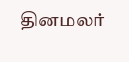தினமலர்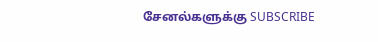சேனல்களுக்கு SUBSCRIBE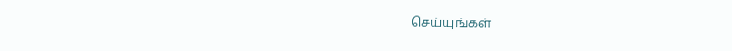செய்யுங்கள்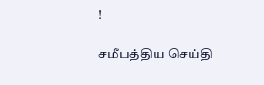!

சமீபத்திய செய்தி